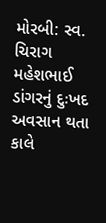મોરબી: સ્વ. ચિરાગ મહેશભાઈ ડાંગરનું દુઃખદ અવસાન થતા કાલે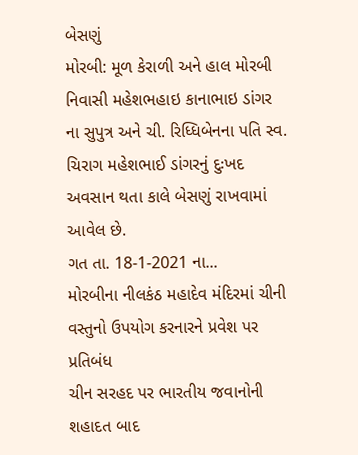બેસણું
મોરબી: મૂળ કેરાળી અને હાલ મોરબી નિવાસી મહેશભહાઇ કાનાભાઇ ડાંગર ના સુપુત્ર અને ચી. રિધ્ધિબેનના પતિ સ્વ. ચિરાગ મહેશભાઈ ડાંગરનું દુઃખદ અવસાન થતા કાલે બેસણું રાખવામાં આવેલ છે.
ગત તા. 18-1-2021 ના...
મોરબીના નીલકંઠ મહાદેવ મંદિરમાં ચીની વસ્તુનો ઉપયોગ કરનારને પ્રવેશ પર પ્રતિબંધ
ચીન સરહદ પર ભારતીય જવાનોની શહાદત બાદ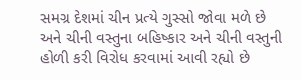સમગ્ર દેશમાં ચીન પ્રત્યે ગુસ્સો જોવા મળે છે અને ચીની વસ્તુના બહિષ્કાર અને ચીની વસ્તુની હોળી કરી વિરોધ કરવામાં આવી રહ્યો છે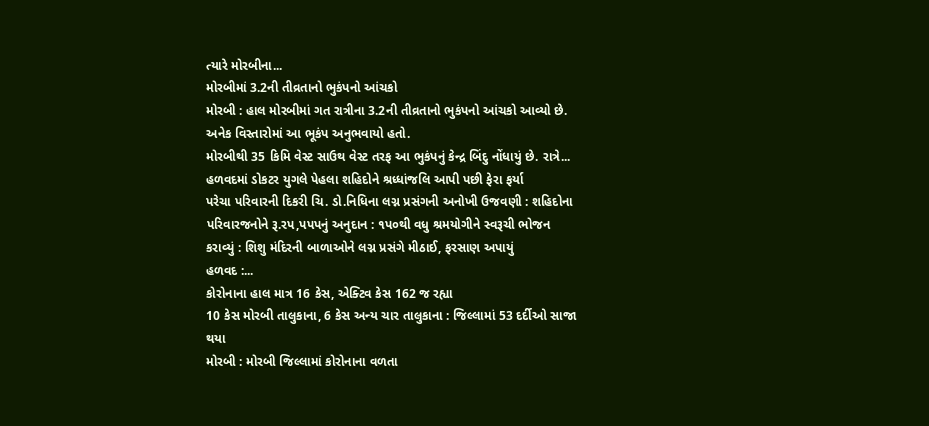ત્યારે મોરબીના...
મોરબીમાં 3.2ની તીવ્રતાનો ભુકંપનો આંચકો
મોરબી : હાલ મોરબીમાં ગત રાત્રીના 3.2ની તીવ્રતાનો ભુકંપનો આંચકો આવ્યો છે. અનેક વિસ્તારોમાં આ ભૂકંપ અનુભવાયો હતો.
મોરબીથી 35 કિમિ વેસ્ટ સાઉથ વેસ્ટ તરફ આ ભુકંપનું કેન્દ્ર બિંદુ નોંધાયું છે. રાત્રે...
હળવદમાં ડોકટર યુગલે પેહલા શહિદોને શ્રધ્ધાંજલિ આપી પછી ફેરા ફર્યા
પરેચા પરિવારની દિકરી ચિ. ડો.નિધિના લગ્ન પ્રસંગની અનોખી ઉજવણી : શહિદોના પરિવારજનોને રૂ.રપ,પપપનું અનુદાન : ૧પ૦થી વધુ શ્રમયોગીને સ્વરૂચી ભોજન કરાવ્યું : શિશુ મંદિરની બાળાઓને લગ્ન પ્રસંગે મીઠાઈ, ફરસાણ અપાયું
હળવદ :...
કોરોનાના હાલ માત્ર 16 કેસ, એક્ટિવ કેસ 162 જ રહ્યા
10 કેસ મોરબી તાલુકાના, 6 કેસ અન્ય ચાર તાલુકાના : જિલ્લામાં 53 દર્દીઓ સાજા થયા
મોરબી : મોરબી જિલ્લામાં કોરોનાના વળતા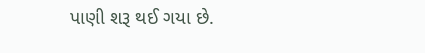પાણી શરૂ થઈ ગયા છે.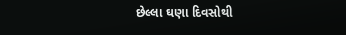છેલ્લા ઘણા દિવસોથી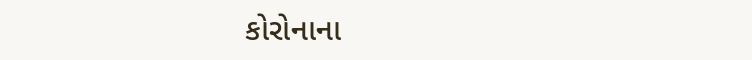કોરોનાના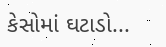કેસોમાં ઘટાડો...